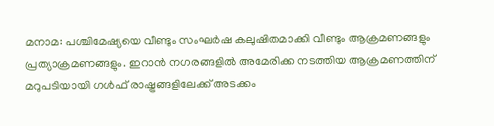മനാമ: പശ്ചിമേഷ്യയെ വീണ്ടും സംഘർഷ കലുഷിതമാക്കി വീണ്ടും ആക്രമണങ്ങളും പ്രത്യാക്രമണങ്ങളും. ഇറാൻ നഗരങ്ങളിൽ അമേരിക്ക നടത്തിയ ആക്രമണത്തിന് മറുപടിയായി ഗൾഫ് രാഷ്ട്രങ്ങളിലേക്ക് അടക്കം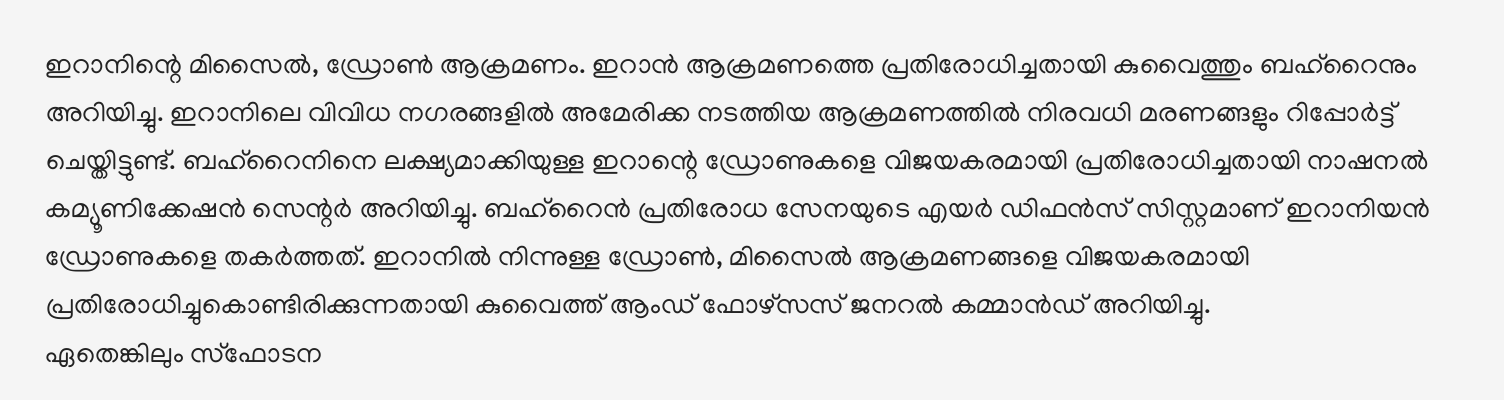ഇറാനിന്റെ മിസൈൽ, ഡ്രോൺ ആക്രമണം. ഇറാൻ ആക്രമണത്തെ പ്രതിരോധിച്ചതായി കുവൈത്തും ബഹ്റൈനും അറിയിച്ചു. ഇറാനിലെ വിവിധ നഗരങ്ങളിൽ അമേരിക്ക നടത്തിയ ആക്രമണത്തിൽ നിരവധി മരണങ്ങളും റിപ്പോർട്ട് ചെയ്തിട്ടുണ്ട്. ബഹ്റൈനിനെ ലക്ഷ്യമാക്കിയുള്ള ഇറാന്റെ ഡ്രോണുകളെ വിജയകരമായി പ്രതിരോധിച്ചതായി നാഷനൽ കമ്യൂണിക്കേഷൻ സെന്റർ അറിയിച്ചു. ബഹ്റൈൻ പ്രതിരോധ സേനയുടെ എയർ ഡിഫൻസ് സിസ്റ്റമാണ് ഇറാനിയൻ ഡ്രോണുകളെ തകർത്തത്. ഇറാനിൽ നിന്നുള്ള ഡ്രോൺ, മിസൈൽ ആക്രമണങ്ങളെ വിജയകരമായി പ്രതിരോധിച്ചുകൊണ്ടിരിക്കുന്നതായി കുവൈത്ത് ആംഡ് ഫോഴ്സസ് ജനറൽ കമ്മാൻഡ് അറിയിച്ചു.
ഏതെങ്കിലും സ്ഫോടന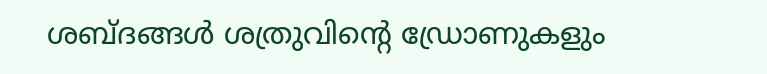ശബ്ദങ്ങൾ ശത്രുവിന്റെ ഡ്രോണുകളും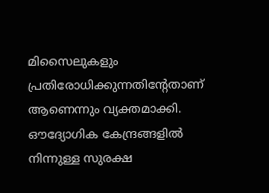മിസൈലുകളും പ്രതിരോധിക്കുന്നതിന്റേതാണ് ആണെന്നും വ്യക്തമാക്കി. ഔദ്യോഗിക കേന്ദ്രങ്ങളിൽ നിന്നുള്ള സുരക്ഷ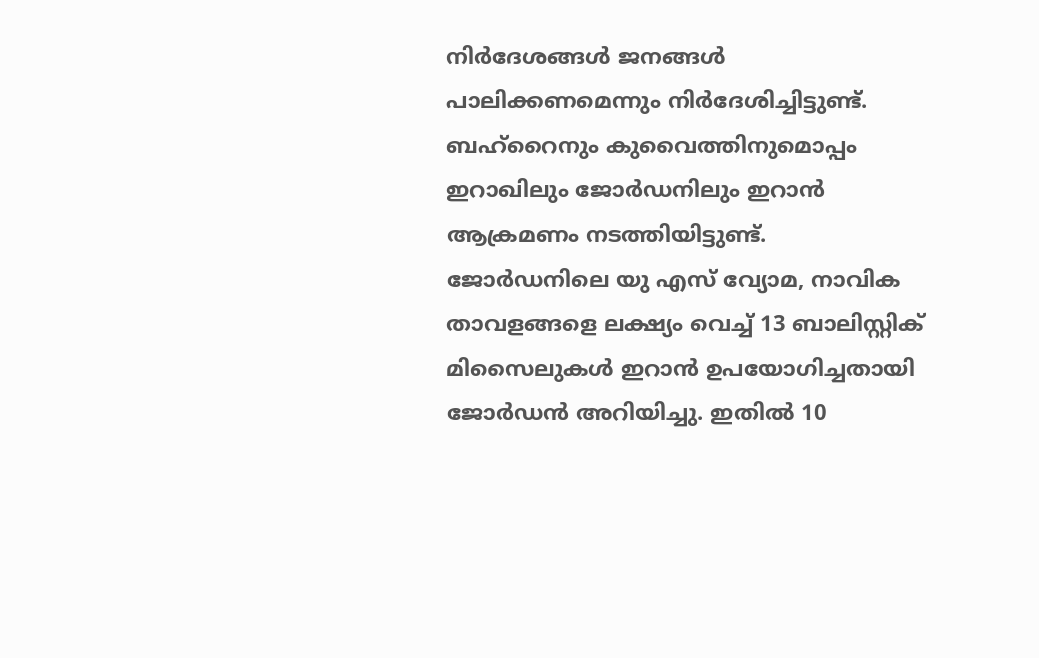നിർദേശങ്ങൾ ജനങ്ങൾ പാലിക്കണമെന്നും നിർദേശിച്ചിട്ടുണ്ട്. ബഹ്റൈനും കുവൈത്തിനുമൊപ്പം ഇറാഖിലും ജോർഡനിലും ഇറാൻ ആക്രമണം നടത്തിയിട്ടുണ്ട്. ജോർഡനിലെ യു എസ് വ്യോമ, നാവിക താവളങ്ങളെ ലക്ഷ്യം വെച്ച് 13 ബാലിസ്റ്റിക് മിസൈലുകൾ ഇറാൻ ഉപയോഗിച്ചതായി ജോർഡൻ അറിയിച്ചു. ഇതിൽ 10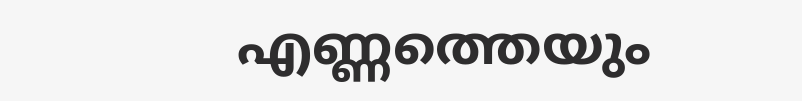എണ്ണത്തെയും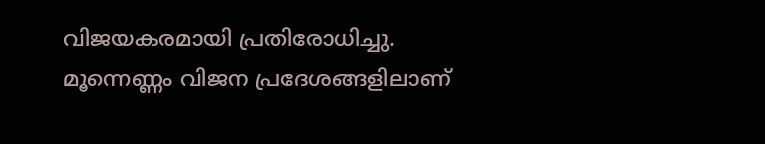വിജയകരമായി പ്രതിരോധിച്ചു. മൂന്നെണ്ണം വിജന പ്രദേശങ്ങളിലാണ്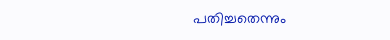പതിച്ചതെന്നും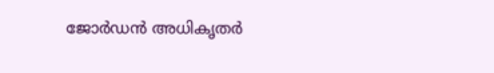ജോർഡൻ അധികൃതർ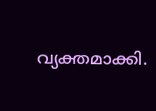വ്യക്തമാക്കി.